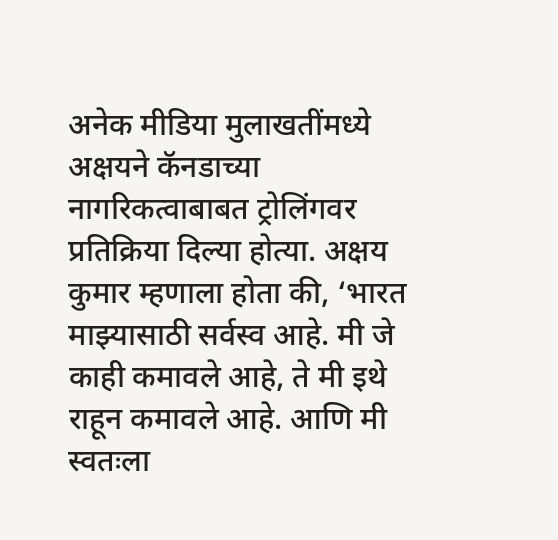अनेक मीडिया मुलाखतींमध्ये अक्षयने कॅनडाच्या नागरिकत्वाबाबत ट्रोलिंगवर प्रतिक्रिया दिल्या होत्या. अक्षय कुमार म्हणाला होता की, ‘भारत माझ्यासाठी सर्वस्व आहे. मी जे काही कमावले आहे, ते मी इथे राहून कमावले आहे. आणि मी स्वतःला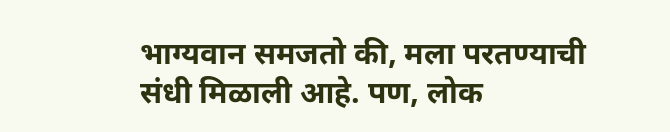भाग्यवान समजतो की, मला परतण्याची संधी मिळाली आहे. पण, लोक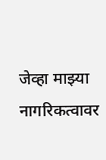जेव्हा माझ्या नागरिकत्वावर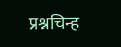प्रश्नचिन्ह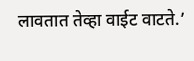लावतात तेव्हा वाईट वाटते.’